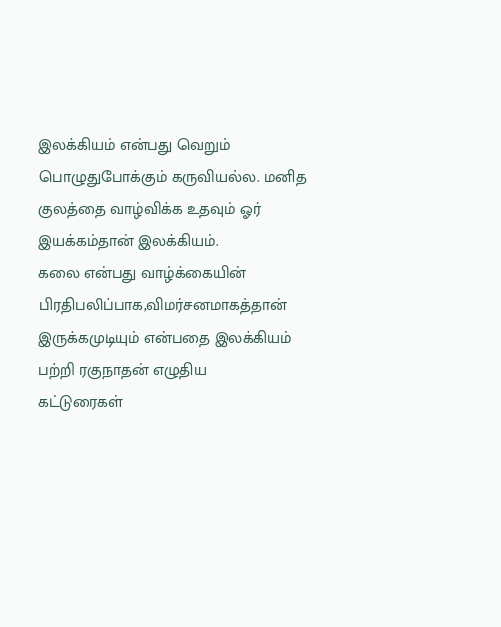இலக்கியம் என்பது வெறும் பொழுதுபோக்கும் கருவியல்ல. மனித குலத்தை வாழ்விக்க உதவும் ஓர் இயக்கம்தான் இலக்கியம்.
கலை என்பது வாழ்க்கையின் பிரதிபலிப்பாக,விமர்சனமாகத்தான் இருக்கமுடியும் என்பதை இலக்கியம் பற்றி ரகுநாதன் எழுதிய
கட்டுரைகள்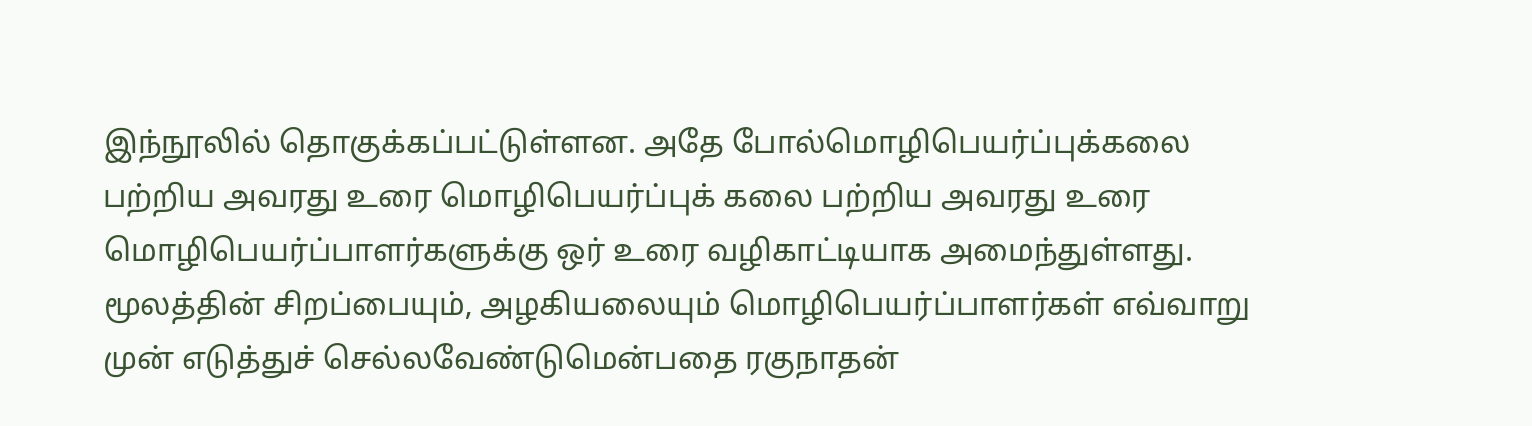இந்நூலில் தொகுக்கப்பட்டுள்ளன. அதே போல்மொழிபெயர்ப்புக்கலை பற்றிய அவரது உரை மொழிபெயர்ப்புக் கலை பற்றிய அவரது உரை மொழிபெயர்ப்பாளர்களுக்கு ஒர் உரை வழிகாட்டியாக அமைந்துள்ளது. மூலத்தின் சிறப்பையும், அழகியலையும் மொழிபெயர்ப்பாளர்கள் எவ்வாறு முன் எடுத்துச் செல்லவேண்டுமென்பதை ரகுநாதன்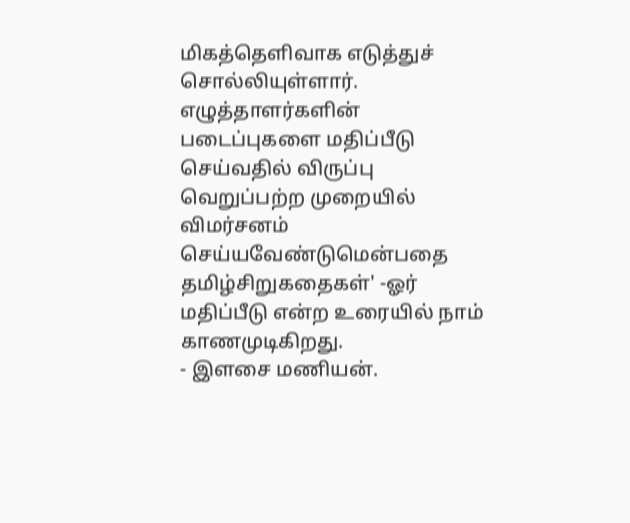மிகத்தெளிவாக எடுத்துச் சொல்லியுள்ளார். எழுத்தாளர்களின் படைப்புகளை மதிப்பீடு செய்வதில் விருப்பு வெறுப்பற்ற முறையில் விமர்சனம் செய்யவேண்டுமென்பதை தமிழ்சிறுகதைகள்' -ஓர் மதிப்பீடு என்ற உரையில் நாம் காணமுடிகிறது.
- இளசை மணியன்.